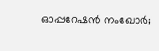ഓപ്പറേഷന്‍ നംഖോര്‍;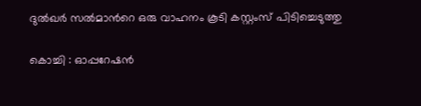ദുല്‍ഖര്‍ സല്‍മാന്‍റെ ഒരു വാഹനം കൂടി കസ്റ്റംസ് പിടിച്ചെടുത്തു

കൊച്ചി : ഓപ്പറേഷന്‍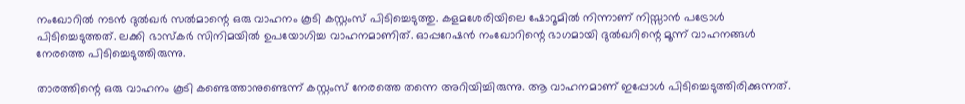നംഖോറില്‍ നടന്‍ ദുല്‍ഖര്‍ സല്‍മാന്റെ ഒരു വാഹനം കൂടി കസ്റ്റംസ് പിടിച്ചെടുത്തു. കളമശേരിയിലെ ഷോറൂമില്‍ നിന്നാണ് നിസ്സാന്‍ പട്രോള്‍ പിടിച്ചെടുത്തത്. ലക്കി ഭാസ്‌കര്‍ സിനിമയില്‍ ഉപയോഗിച്ച വാഹനമാണിത്. ഓപ്പറേഷന്‍ നംഖോറിന്റെ ഭാഗമായി ദുല്‍ഖറിന്റെ മൂന്ന് വാഹനങ്ങള്‍ നേരത്തെ പിടിച്ചെടുത്തിരുന്നു.

താരത്തിന്റെ ഒരു വാഹനം കൂടി കണ്ടെത്താനുണ്ടെന്ന് കസ്റ്റംസ് നേരത്തെ തന്നെ അറിയിച്ചിരുന്നു. ആ വാഹനമാണ് ഇപ്പോള്‍ പിടിച്ചെടുത്തിരിക്കുന്നത്.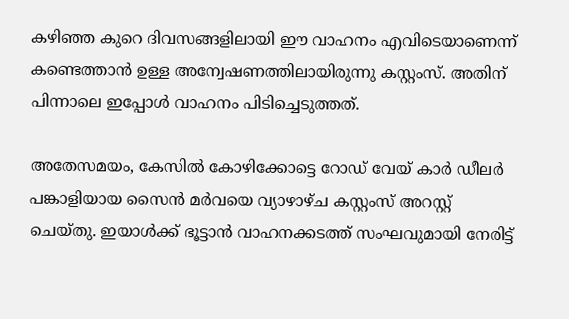കഴിഞ്ഞ കുറെ ദിവസങ്ങളിലായി ഈ വാഹനം എവിടെയാണെന്ന് കണ്ടെത്താന്‍ ഉള്ള അന്വേഷണത്തിലായിരുന്നു കസ്റ്റംസ്. അതിന് പിന്നാലെ ഇപ്പോള്‍ വാഹനം പിടിച്ചെടുത്തത്.

അതേസമയം, കേസില്‍ കോഴിക്കോട്ടെ റോഡ് വേയ് കാര്‍ ഡീലര്‍ പങ്കാളിയായ സൈന്‍ മര്‍വയെ വ്യാഴാഴ്ച കസ്റ്റംസ് അറസ്റ്റ് ചെയ്തു. ഇയാള്‍ക്ക് ഭൂട്ടാന്‍ വാഹനക്കടത്ത് സംഘവുമായി നേരിട്ട്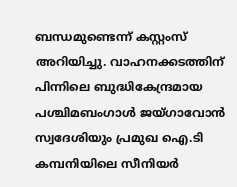ബന്ധമുണ്ടെന്ന് കസ്റ്റംസ് അറിയിച്ചു. വാഹനക്കടത്തിന് പിന്നിലെ ബുദ്ധികേന്ദ്രമായ പശ്ചിമബംഗാള്‍ ജയ്ഗാവോന്‍ സ്വദേശിയും പ്രമുഖ ഐ.ടി കമ്പനിയിലെ സീനിയര്‍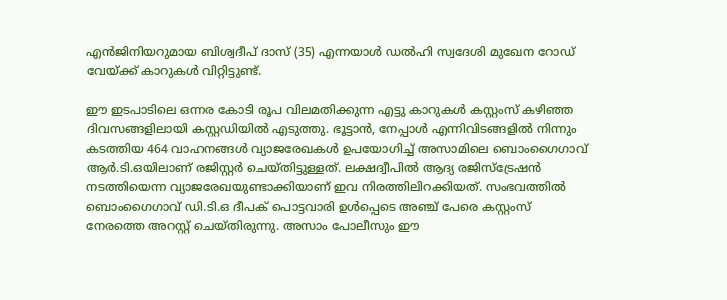എന്‍ജിനിയറുമായ ബിശ്വദീപ് ദാസ് (35) എന്നയാള്‍ ഡല്‍ഹി സ്വദേശി മുഖേന റോഡ് വേയ്ക്ക് കാറുകള്‍ വിറ്റിട്ടുണ്ട്.

ഈ ഇടപാടിലെ ഒന്നര കോടി രൂപ വിലമതിക്കുന്ന എട്ടു കാറുകള്‍ കസ്റ്റംസ് കഴിഞ്ഞ ദിവസങ്ങളിലായി കസ്റ്റഡിയില്‍ എടുത്തു. ഭൂട്ടാന്‍, നേപ്പാള്‍ എന്നിവിടങ്ങളില്‍ നിന്നും കടത്തിയ 464 വാഹനങ്ങള്‍ വ്യാജരേഖകള്‍ ഉപയോഗിച്ച് അസാമിലെ ബൊംഗൈഗാവ് ആര്‍.ടി.ഒയിലാണ് രജിസ്റ്റര്‍ ചെയ്തിട്ടുള്ളത്. ലക്ഷദ്വീപില്‍ ആദ്യ രജിസ്‌ട്രേഷന്‍ നടത്തിയെന്ന വ്യാജരേഖയുണ്ടാക്കിയാണ് ഇവ നിരത്തിലിറക്കിയത്. സംഭവത്തില്‍ ബൊംഗൈഗാവ് ഡി.ടി.ഒ ദീപക് പൊട്ടവാരി ഉള്‍പ്പെടെ അഞ്ച് പേരെ കസ്റ്റംസ് നേരത്തെ അറസ്റ്റ് ചെയ്തിരുന്നു. അസാം പോലീസും ഈ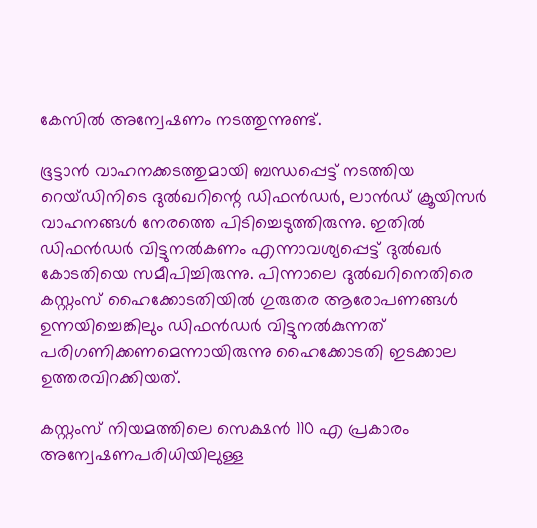കേസില്‍ അന്വേഷണം നടത്തുന്നുണ്ട്.

ഭൂട്ടാന്‍ വാഹനക്കടത്തുമായി ബന്ധപ്പെട്ട് നടത്തിയ റെയ്ഡിനിടെ ദുല്‍ഖറിന്റെ ഡിഫന്‍ഡര്‍, ലാന്‍ഡ് ക്രൂയിസര്‍ വാഹനങ്ങള്‍ നേരത്തെ പിടിച്ചെടുത്തിരുന്നു. ഇതില്‍ ഡിഫന്‍ഡര്‍ വിട്ടുനല്‍കണം എന്നാവശ്യപ്പെട്ട് ദുല്‍ഖര്‍ കോടതിയെ സമീപിച്ചിരുന്നു. പിന്നാലെ ദുല്‍ഖറിനെതിരെ കസ്റ്റംസ് ഹൈക്കോടതിയില്‍ ഗുരുതര ആരോപണങ്ങള്‍ ഉന്നയിച്ചെങ്കിലും ഡിഫന്‍ഡര്‍ വിട്ടുനല്‍കുന്നത് പരിഗണിക്കണമെന്നായിരുന്നു ഹൈക്കോടതി ഇടക്കാല ഉത്തരവിറക്കിയത്.

കസ്റ്റംസ് നിയമത്തിലെ സെക്ഷന്‍ 110 എ പ്രകാരം അന്വേഷണപരിധിയിലുള്ള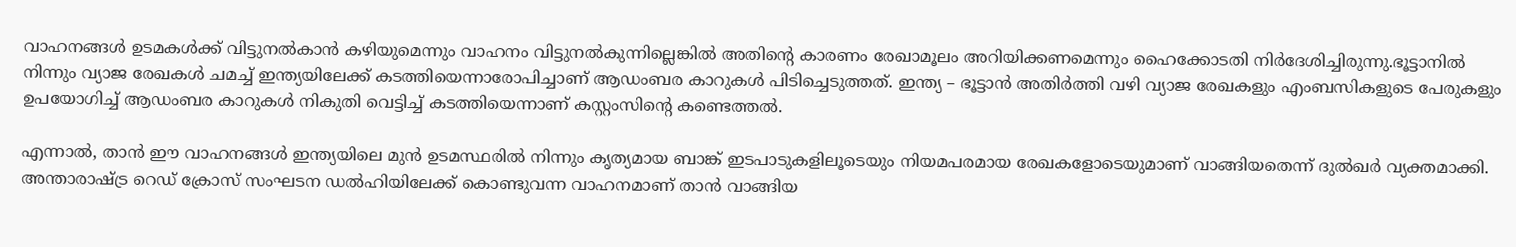വാഹനങ്ങള്‍ ഉടമകള്‍ക്ക് വിട്ടുനല്‍കാന്‍ കഴിയുമെന്നും വാഹനം വിട്ടുനല്‍കുന്നില്ലെങ്കില്‍ അതിന്റെ കാരണം രേഖാമൂലം അറിയിക്കണമെന്നും ഹൈക്കോടതി നിര്‍ദേശിച്ചിരുന്നു.ഭൂട്ടാനില്‍ നിന്നും വ്യാജ രേഖകള്‍ ചമച്ച് ഇന്ത്യയിലേക്ക് കടത്തിയെന്നാരോപിച്ചാണ് ആഡംബര കാറുകള്‍ പിടിച്ചെടുത്തത്. ഇന്ത്യ – ഭൂട്ടാന്‍ അതിര്‍ത്തി വഴി വ്യാജ രേഖകളും എംബസികളുടെ പേരുകളും ഉപയോഗിച്ച് ആഡംബര കാറുകള്‍ നികുതി വെട്ടിച്ച് കടത്തിയെന്നാണ് കസ്റ്റംസിന്റെ കണ്ടെത്തല്‍.

എന്നാല്‍, താന്‍ ഈ വാഹനങ്ങള്‍ ഇന്ത്യയിലെ മുന്‍ ഉടമസ്ഥരില്‍ നിന്നും കൃത്യമായ ബാങ്ക് ഇടപാടുകളിലൂടെയും നിയമപരമായ രേഖകളോടെയുമാണ് വാങ്ങിയതെന്ന് ദുല്‍ഖര്‍ വ്യക്തമാക്കി. അന്താരാഷ്ട്ര റെഡ് ക്രോസ് സംഘടന ഡല്‍ഹിയിലേക്ക് കൊണ്ടുവന്ന വാഹനമാണ് താന്‍ വാങ്ങിയ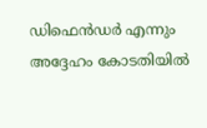ഡിഫെന്‍ഡര്‍ എന്നും അദ്ദേഹം കോടതിയില്‍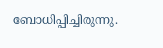ബോധിപ്പിച്ചിരുന്നു.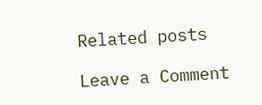Related posts

Leave a Comment